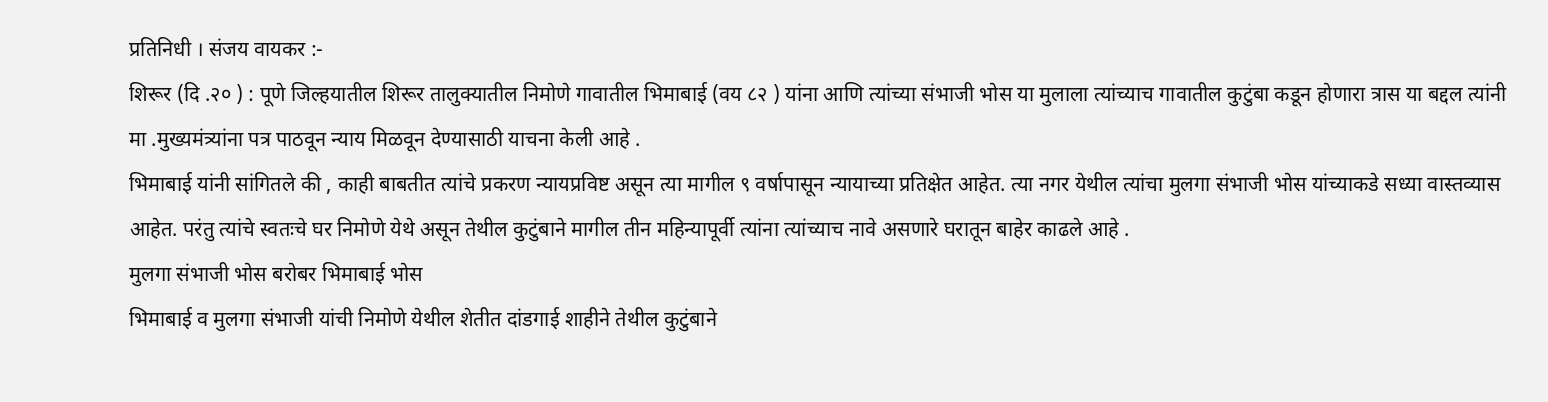प्रतिनिधी । संजय वायकर :-
शिरूर (दि .२० ) : पूणे जिल्हयातील शिरूर तालुक्यातील निमोणे गावातील भिमाबाई (वय ८२ ) यांना आणि त्यांच्या संभाजी भोस या मुलाला त्यांच्याच गावातील कुटुंबा कडून होणारा त्रास या बद्दल त्यांनी मा .मुख्यमंत्र्यांना पत्र पाठवून न्याय मिळवून देण्यासाठी याचना केली आहे .
भिमाबाई यांनी सांगितले की , काही बाबतीत त्यांचे प्रकरण न्यायप्रविष्ट असून त्या मागील ९ वर्षापासून न्यायाच्या प्रतिक्षेत आहेत. त्या नगर येथील त्यांचा मुलगा संभाजी भोस यांच्याकडे सध्या वास्तव्यास आहेत. परंतु त्यांचे स्वतःचे घर निमोणे येथे असून तेथील कुटुंबाने मागील तीन महिन्यापूर्वी त्यांना त्यांच्याच नावे असणारे घरातून बाहेर काढले आहे .
मुलगा संभाजी भोस बरोबर भिमाबाई भोस
भिमाबाई व मुलगा संभाजी यांची निमोणे येथील शेतीत दांडगाई शाहीने तेथील कुटुंबाने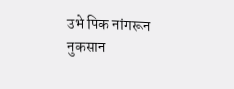उभे पिक नांगरून नुकसान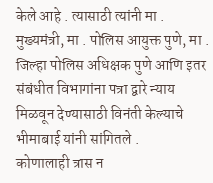केले आहे . त्यासाठी त्यांनी मा . मुख्यमंत्री, मा . पोलिस आयुक्त पुणे, मा . जिल्हा पोलिस अधिक्षक पुणे आणि इतर संबंधीत विभागांना पत्रा द्वारे न्याय मिळवून देण्यासाठी विनंती केल्याचे भीमाबाई यांनी सांगितले .
कोणालाही त्रास न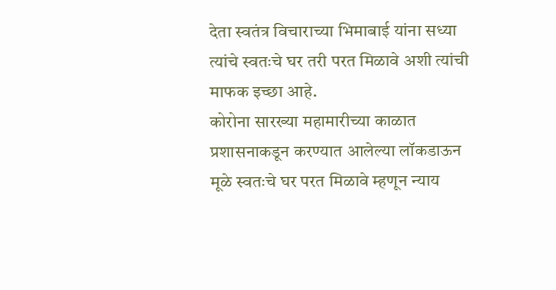देता स्वतंत्र विचाराच्या भिमाबाई यांना सध्या त्यांचे स्वतःचे घर तरी परत मिळावे अशी त्यांची माफक इच्छा आहे.
कोरोना सारख्या महामारीच्या काळात प्रशासनाकडून करण्यात आलेल्या लॉकडाऊन मूळे स्वतःचे घर परत मिळावे म्हणून न्याय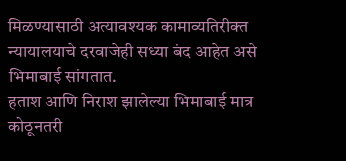मिळण्यासाठी अत्यावश्यक कामाव्यतिरीक्त न्यायालयाचे दरवाजेही सध्या बंद आहेत असे भिमाबाई सांगतात.
हताश आणि निराश झालेल्या भिमाबाई मात्र कोठूनतरी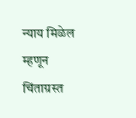न्याय मिळेल म्हणून चिंताग्रस्त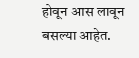होवून आस लावून बसल्या आहेत.